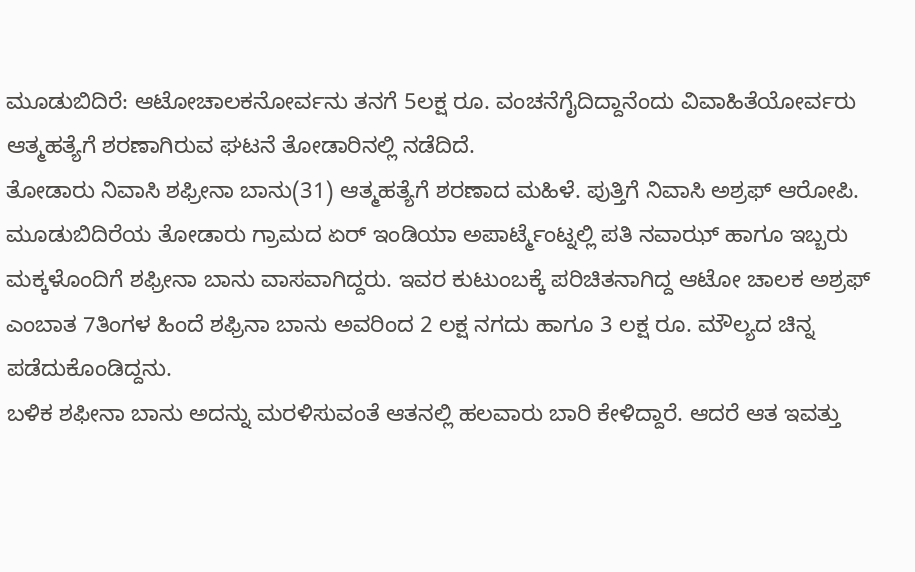ಮೂಡುಬಿದಿರೆ: ಆಟೋಚಾಲಕನೋರ್ವನು ತನಗೆ 5ಲಕ್ಷ ರೂ. ವಂಚನೆಗೈದಿದ್ದಾನೆಂದು ವಿವಾಹಿತೆಯೋರ್ವರು ಆತ್ಮಹತ್ಯೆಗೆ ಶರಣಾಗಿರುವ ಘಟನೆ ತೋಡಾರಿನಲ್ಲಿ ನಡೆದಿದೆ.
ತೋಡಾರು ನಿವಾಸಿ ಶಫ್ರೀನಾ ಬಾನು(31) ಆತ್ಮಹತ್ಯೆಗೆ ಶರಣಾದ ಮಹಿಳೆ. ಪುತ್ತಿಗೆ ನಿವಾಸಿ ಅಶ್ರಫ್ ಆರೋಪಿ.
ಮೂಡುಬಿದಿರೆಯ ತೋಡಾರು ಗ್ರಾಮದ ಏರ್ ಇಂಡಿಯಾ ಅಪಾರ್ಟ್ಮೆಂಟ್ನಲ್ಲಿ ಪತಿ ನವಾಝ್ ಹಾಗೂ ಇಬ್ಬರು ಮಕ್ಕಳೊಂದಿಗೆ ಶಫ್ರೀನಾ ಬಾನು ವಾಸವಾಗಿದ್ದರು. ಇವರ ಕುಟುಂಬಕ್ಕೆ ಪರಿಚಿತನಾಗಿದ್ದ ಆಟೋ ಚಾಲಕ ಅಶ್ರಫ್ ಎಂಬಾತ 7ತಿಂಗಳ ಹಿಂದೆ ಶಫ್ರಿನಾ ಬಾನು ಅವರಿಂದ 2 ಲಕ್ಷ ನಗದು ಹಾಗೂ 3 ಲಕ್ಷ ರೂ. ಮೌಲ್ಯದ ಚಿನ್ನ ಪಡೆದುಕೊಂಡಿದ್ದನು.
ಬಳಿಕ ಶಫೀನಾ ಬಾನು ಅದನ್ನು ಮರಳಿಸುವಂತೆ ಆತನಲ್ಲಿ ಹಲವಾರು ಬಾರಿ ಕೇಳಿದ್ದಾರೆ. ಆದರೆ ಆತ ಇವತ್ತು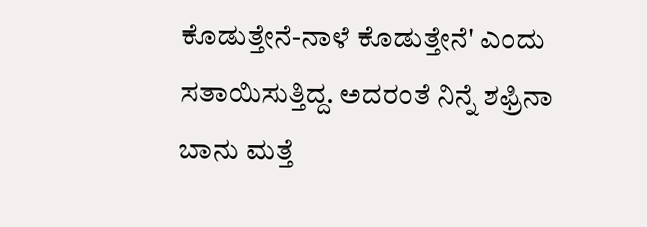ಕೊಡುತ್ತೇನೆ-ನಾಳೆ ಕೊಡುತ್ತೇನೆ' ಎಂದು ಸತಾಯಿಸುತ್ತಿದ್ದ. ಅದರಂತೆ ನಿನ್ನೆ ಶಫ್ರಿನಾ ಬಾನು ಮತ್ತೆ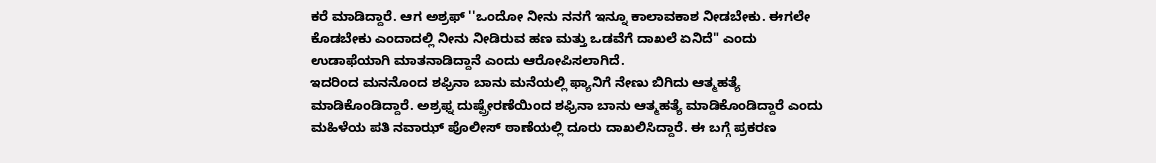ಕರೆ ಮಾಡಿದ್ದಾರೆ. ಆಗ ಅಶ್ರಫ್ ''ಒಂದೋ ನೀನು ನನಗೆ ಇನ್ನೂ ಕಾಲಾವಕಾಶ ನೀಡಬೇಕು. ಈಗಲೇ ಕೊಡಬೇಕು ಎಂದಾದಲ್ಲಿ ನೀನು ನೀಡಿರುವ ಹಣ ಮತ್ತು ಒಡವೆಗೆ ದಾಖಲೆ ಏನಿದೆ" ಎಂದು ಉಡಾಫೆಯಾಗಿ ಮಾತನಾಡಿದ್ದಾನೆ ಎಂದು ಆರೋಪಿಸಲಾಗಿದೆ.
ಇದರಿಂದ ಮನನೊಂದ ಶಫ್ರಿನಾ ಬಾನು ಮನೆಯಲ್ಲಿ ಫ್ಯಾನಿಗೆ ನೇಣು ಬಿಗಿದು ಆತ್ಮಹತ್ಯೆ ಮಾಡಿಕೊಂಡಿದ್ದಾರೆ. ಅಶ್ರಫ್ನ ದುಷ್ಪ್ರೇರಣೆಯಿಂದ ಶಫ್ರಿನಾ ಬಾನು ಆತ್ಮಹತ್ಯೆ ಮಾಡಿಕೊಂಡಿದ್ದಾರೆ ಎಂದು ಮಹಿಳೆಯ ಪತಿ ನವಾಝ್ ಪೊಲೀಸ್ ಠಾಣೆಯಲ್ಲಿ ದೂರು ದಾಖಲಿಸಿದ್ದಾರೆ. ಈ ಬಗ್ಗೆ ಪ್ರಕರಣ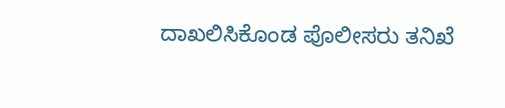ದಾಖಲಿಸಿಕೊಂಡ ಪೊಲೀಸರು ತನಿಖೆ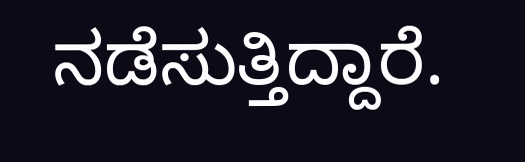ನಡೆಸುತ್ತಿದ್ದಾರೆ.